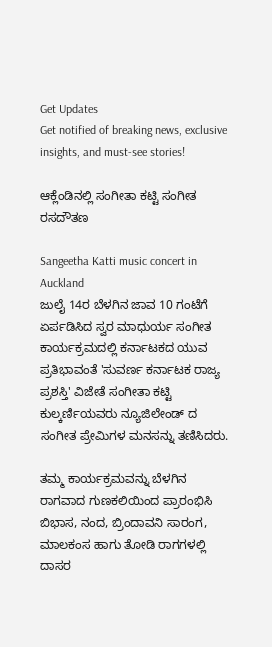Get Updates
Get notified of breaking news, exclusive insights, and must-see stories!

ಆಕ್ಲೆಂಡಿನಲ್ಲಿ ಸಂಗೀತಾ ಕಟ್ಟಿ ಸಂಗೀತ ರಸದೌತಣ

Sangeetha Katti music concert in Auckland
ಜುಲೈ 14ರ ಬೆಳಗಿನ ಜಾವ 10 ಗಂಟೆಗೆ ಏರ್ಪಡಿಸಿದ ಸ್ವರ ಮಾಧುರ್ಯ ಸಂಗೀತ ಕಾರ್ಯಕ್ರಮದಲ್ಲಿ ಕರ್ನಾಟಕದ ಯುವ ಪ್ರತಿಭಾವಂತೆ 'ಸುವರ್ಣ ಕರ್ನಾಟಕ ರಾಜ್ಯ ಪ್ರಶಸ್ತಿ' ವಿಜೇತೆ ಸಂಗೀತಾ ಕಟ್ಟಿ ಕುಲ್ಕರ್ಣಿಯವರು ನ್ಯೂಜಿಲೇಂಡ್ ದ ಸಂಗೀತ ಪ್ರೇಮಿಗಳ ಮನಸನ್ನು ತಣಿಸಿದರು.

ತಮ್ಮ ಕಾರ್ಯಕ್ರಮವನ್ನು ಬೆಳಗಿನ ರಾಗವಾದ ಗುಣಕಲಿಯಿಂದ ಪ್ರಾರಂಭಿಸಿ ಬಿಭಾಸ, ನಂದ, ಬ್ರಿಂದಾವನಿ ಸಾರಂಗ, ಮಾಲಕಂಸ ಹಾಗು ತೋಡಿ ರಾಗಗಳಲ್ಲಿ ದಾಸರ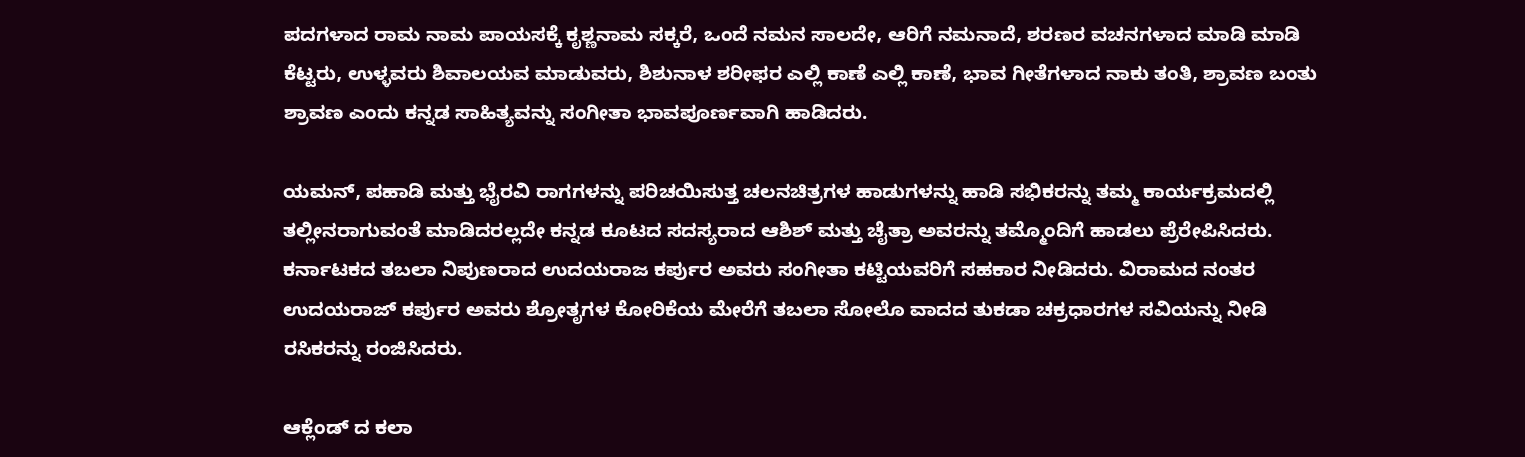ಪದಗಳಾದ ರಾಮ ನಾಮ ಪಾಯಸಕ್ಕೆ ಕೃಶ್ಣನಾಮ ಸಕ್ಕರೆ, ಒಂದೆ ನಮನ ಸಾಲದೇ, ಆರಿಗೆ ನಮನಾದೆ, ಶರಣರ ವಚನಗಳಾದ ಮಾಡಿ ಮಾಡಿ ಕೆಟ್ಟರು, ಉಳ್ಳವರು ಶಿವಾಲಯವ ಮಾಡುವರು, ಶಿಶುನಾಳ ಶರೀಫರ ಎಲ್ಲಿ ಕಾಣೆ ಎಲ್ಲಿ ಕಾಣೆ, ಭಾವ ಗೀತೆಗಳಾದ ನಾಕು ತಂತಿ, ಶ್ರಾವಣ ಬಂತು ಶ್ರಾವಣ ಎಂದು ಕನ್ನಡ ಸಾಹಿತ್ಯವನ್ನು ಸಂಗೀತಾ ಭಾವಪೂರ್ಣವಾಗಿ ಹಾಡಿದರು.

ಯಮನ್, ಪಹಾಡಿ ಮತ್ತು ಭೈರವಿ ರಾಗಗಳನ್ನು ಪರಿಚಯಿಸುತ್ತ ಚಲನಚಿತ್ರಗಳ ಹಾಡುಗಳನ್ನು ಹಾಡಿ ಸಭಿಕರನ್ನು ತಮ್ಮ ಕಾರ್ಯಕ್ರಮದಲ್ಲಿ ತಲ್ಲೀನರಾಗುವಂತೆ ಮಾಡಿದರಲ್ಲದೇ ಕನ್ನಡ ಕೂಟದ ಸದಸ್ಯರಾದ ಆಶಿಶ್ ಮತ್ತು ಚೈತ್ರಾ ಅವರನ್ನು ತಮ್ಮೊಂದಿಗೆ ಹಾಡಲು ಪ್ರೆರೇಪಿಸಿದರು. ಕರ್ನಾಟಕದ ತಬಲಾ ನಿಪುಣರಾದ ಉದಯರಾಜ ಕರ್ಪುರ ಅವರು ಸಂಗೀತಾ ಕಟ್ಟಿಯವರಿಗೆ ಸಹಕಾರ ನೀಡಿದರು. ವಿರಾಮದ ನಂತರ ಉದಯರಾಜ್ ಕರ್ಪುರ ಅವರು ಶ್ರೋತೃಗಳ ಕೋರಿಕೆಯ ಮೇರೆಗೆ ತಬಲಾ ಸೋಲೊ ವಾದದ ತುಕಡಾ ಚಕ್ರಧಾರಗಳ ಸವಿಯನ್ನು ನೀಡಿ ರಸಿಕರನ್ನು ರಂಜಿಸಿದರು.

ಆಕ್ಲೆಂಡ್ ದ ಕಲಾ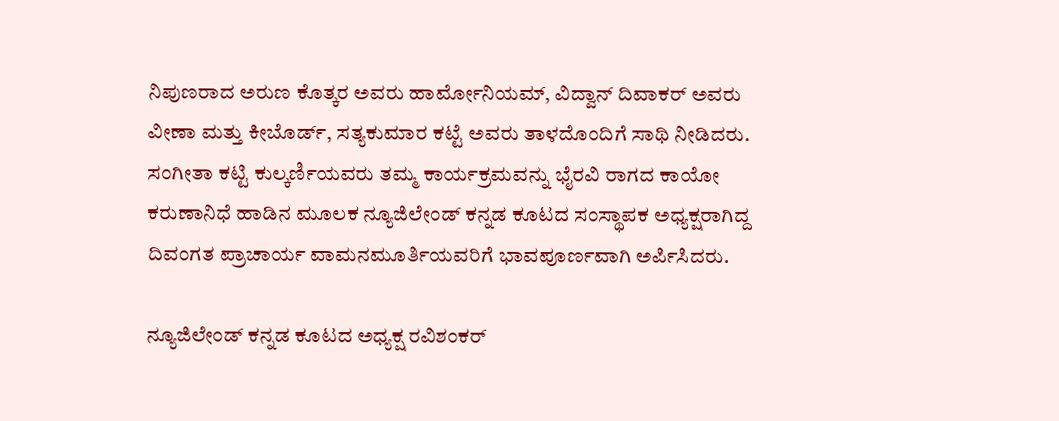ನಿಪುಣರಾದ ಅರುಣ ಕೊತ್ಕರ ಅವರು ಹಾರ್ಮೋನಿಯಮ್, ವಿದ್ವಾನ್ ದಿವಾಕರ್ ಅವರು ವೀಣಾ ಮತ್ತು ಕೀಬೊರ್ಡ್, ಸತ್ಯಕುಮಾರ ಕಟ್ಟೆ ಅವರು ತಾಳದೊಂದಿಗೆ ಸಾಥಿ ನೀಡಿದರು. ಸಂಗೀತಾ ಕಟ್ಟಿ ಕುಲ್ಕರ್ಣಿಯವರು ತಮ್ಮ ಕಾರ್ಯಕ್ರಮವನ್ನು ಭೈರವಿ ರಾಗದ ಕಾಯೋ ಕರುಣಾನಿಧೆ ಹಾಡಿನ ಮೂಲಕ ನ್ಯೂಜಿಲೇಂಡ್ ಕನ್ನಡ ಕೂಟದ ಸಂಸ್ಥಾಪಕ ಅಧ್ಯಕ್ಷರಾಗಿದ್ದ ದಿವಂಗತ ಪ್ರಾಚಾರ್ಯ ವಾಮನಮೂರ್ತಿಯವರಿಗೆ ಭಾವಪೂರ್ಣವಾಗಿ ಅರ್ಪಿಸಿದರು.

ನ್ಯೂಜಿಲೇಂಡ್ ಕನ್ನಡ ಕೂಟದ ಅಧ್ಯಕ್ಷ ರವಿಶಂಕರ್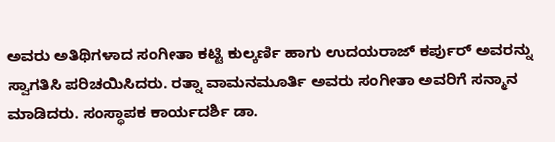ಅವರು ಅತಿಥಿಗಳಾದ ಸಂಗೀತಾ ಕಟ್ಟಿ ಕುಲ್ಕರ್ಣಿ ಹಾಗು ಉದಯರಾಜ್ ಕರ್ಪುರ್ ಅವರನ್ನು ಸ್ವಾಗತಿಸಿ ಪರಿಚಯಿಸಿದರು. ರತ್ನಾ ವಾಮನಮೂರ್ತಿ ಅವರು ಸಂಗೀತಾ ಅವರಿಗೆ ಸನ್ಮಾನ ಮಾಡಿದರು. ಸಂಸ್ಥಾಪಕ ಕಾರ್ಯದರ್ಶಿ ಡಾ.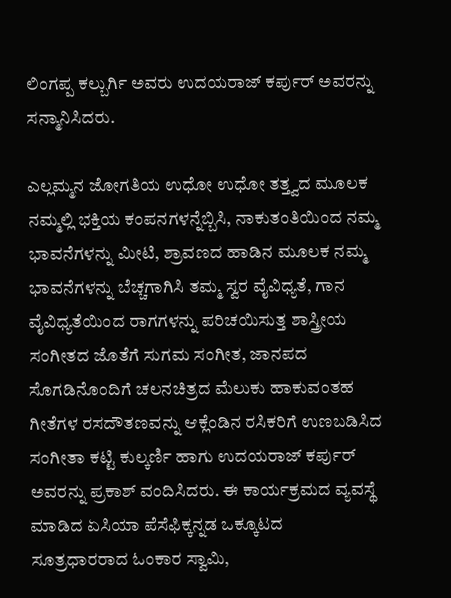ಲಿಂಗಪ್ಪ ಕಲ್ಬುರ್ಗಿ ಅವರು ಉದಯರಾಜ್ ಕರ್ಪುರ್ ಅವರನ್ನು ಸನ್ಮಾನಿಸಿದರು.

ಎಲ್ಲಮ್ಮನ ಜೋಗತಿಯ ಉಧೋ ಉಧೋ ತತ್ತ್ವದ ಮೂಲಕ ನಮ್ಮಲ್ಲಿ ಭಕ್ತಿಯ ಕಂಪನಗಳನ್ನೆಬ್ಬಿಸಿ, ನಾಕುತಂತಿಯಿಂದ ನಮ್ಮ ಭಾವನೆಗಳನ್ನು ಮೀಟಿ, ಶ್ರಾವಣದ ಹಾಡಿನ ಮೂಲಕ ನಮ್ಮ ಭಾವನೆಗಳನ್ನು ಬೆಚ್ಚಗಾಗಿಸಿ ತಮ್ಮ ಸ್ವರ ವೈವಿಧ್ಯತೆ, ಗಾನ ವೈವಿಧ್ಯತೆಯಿಂದ ರಾಗಗಳನ್ನು ಪರಿಚಯಿಸುತ್ತ ಶಾಸ್ತ್ರೀಯ ಸಂಗೀತದ ಜೊತೆಗೆ ಸುಗಮ ಸಂಗೀತ, ಜಾನಪದ ಸೊಗಡಿನೊಂದಿಗೆ ಚಲನಚಿತ್ರದ ಮೆಲುಕು ಹಾಕುವಂತಹ ಗೀತೆಗಳ ರಸದೌತಣವನ್ನು ಆಕ್ಲೆಂಡಿನ ರಸಿಕರಿಗೆ ಉಣಬಡಿಸಿದ ಸಂಗೀತಾ ಕಟ್ಟಿ ಕುಲ್ಕರ್ಣಿ ಹಾಗು ಉದಯರಾಜ್ ಕರ್ಪುರ್ ಅವರನ್ನು ಪ್ರಕಾಶ್ ವಂದಿಸಿದರು. ಈ ಕಾರ್ಯಕ್ರಮದ ವ್ಯವಸ್ಥೆ ಮಾಡಿದ ಏಸಿಯಾ ಪೆಸೆಫಿಕ್ಕನ್ನಡ ಒಕ್ಕೂಟದ ಸೂತ್ರಧಾರರಾದ ಓಂಕಾರ ಸ್ವಾಮಿ,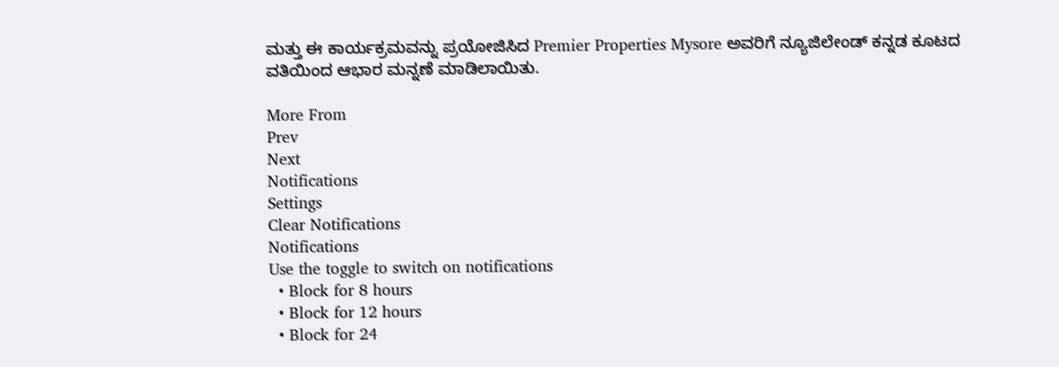ಮತ್ತು ಈ ಕಾರ್ಯಕ್ರಮವನ್ನು ಪ್ರಯೋಜಿಸಿದ Premier Properties Mysore ಅವರಿಗೆ ನ್ಯೂಜಿಲೇಂಡ್ ಕನ್ನಡ ಕೂಟದ ವತಿಯಿಂದ ಆಭಾರ ಮನ್ನಣೆ ಮಾಡಿಲಾಯಿತು.

More From
Prev
Next
Notifications
Settings
Clear Notifications
Notifications
Use the toggle to switch on notifications
  • Block for 8 hours
  • Block for 12 hours
  • Block for 24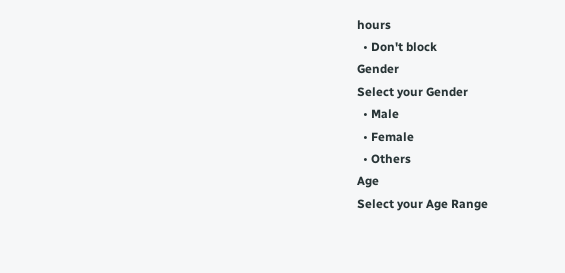hours
  • Don't block
Gender
Select your Gender
  • Male
  • Female
  • Others
Age
Select your Age Range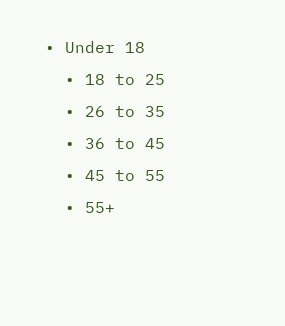• Under 18
  • 18 to 25
  • 26 to 35
  • 36 to 45
  • 45 to 55
  • 55+